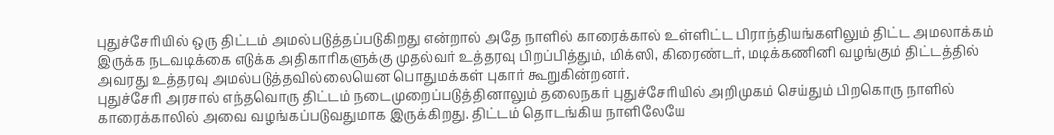புதுச்சேரியில் ஒரு திட்டம் அமல்படுத்தப்படுகிறது என்றால் அதே நாளில் காரைக்கால் உள்ளிட்ட பிராந்தியங்களிலும் திட்ட அமலாக்கம் இருக்க நடவடிக்கை எடுக்க அதிகாரிகளுக்கு முதல்வர் உத்தரவு பிறப்பித்தும், மிக்ஸி, கிரைண்டர், மடிக்கணினி வழங்கும் திட்டத்தில் அவரது உத்தரவு அமல்படுத்தவில்லையென பொதுமக்கள் புகார் கூறுகின்றனர்.
புதுச்சேரி அரசால் எந்தவொரு திட்டம் நடைமுறைப்படுத்தினாலும் தலைநகர் புதுச்சேரியில் அறிமுகம் செய்தும் பிறகொரு நாளில் காரைக்காலில் அவை வழங்கப்படுவதுமாக இருக்கிறது. திட்டம் தொடங்கிய நாளிலேயே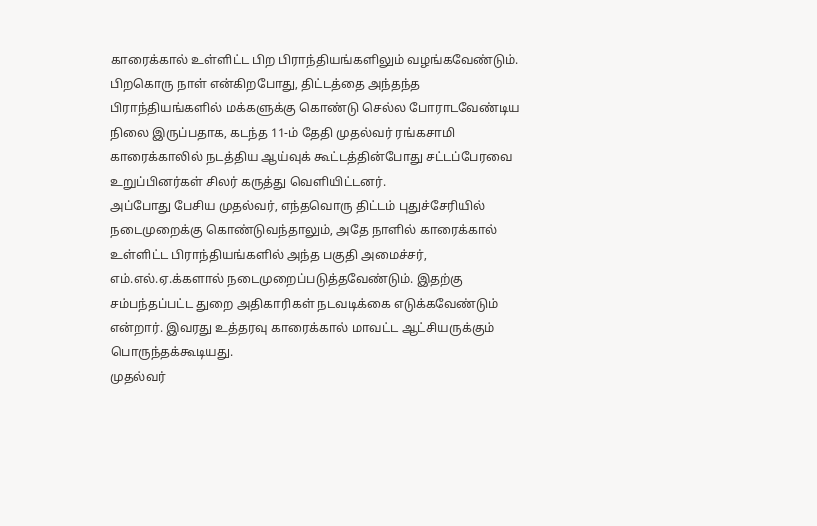காரைக்கால் உள்ளிட்ட பிற பிராந்தியங்களிலும் வழங்கவேண்டும். பிறகொரு நாள் என்கிறபோது, திட்டத்தை அந்தந்த பிராந்தியங்களில் மக்களுக்கு கொண்டு செல்ல போராடவேண்டிய நிலை இருப்பதாக, கடந்த 11-ம் தேதி முதல்வர் ரங்கசாமி காரைக்காலில் நடத்திய ஆய்வுக் கூட்டத்தின்போது சட்டப்பேரவை உறுப்பினர்கள் சிலர் கருத்து வெளியிட்டனர்.
அப்போது பேசிய முதல்வர், எந்தவொரு திட்டம் புதுச்சேரியில் நடைமுறைக்கு கொண்டுவந்தாலும், அதே நாளில் காரைக்கால் உள்ளிட்ட பிராந்தியங்களில் அந்த பகுதி அமைச்சர், எம்.எல்.ஏ.க்களால் நடைமுறைப்படுத்தவேண்டும். இதற்கு சம்பந்தப்பட்ட துறை அதிகாரிகள் நடவடிக்கை எடுக்கவேண்டும் என்றார். இவரது உத்தரவு காரைக்கால் மாவட்ட ஆட்சியருக்கும் பொருந்தக்கூடியது.
முதல்வர்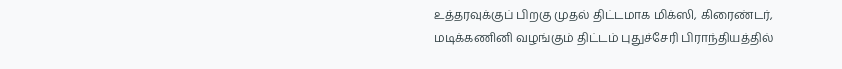உத்தரவுக்குப் பிறகு முதல் திட்டமாக மிக்ஸி, கிரைண்டர், மடிக்கணினி வழங்கும் திட்டம் புதுச்சேரி பிராந்தியத்தில்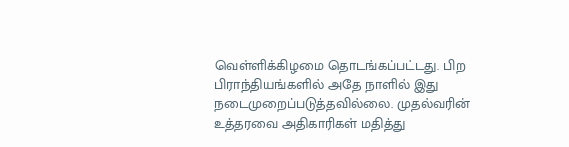வெள்ளிக்கிழமை தொடங்கப்பட்டது. பிற பிராந்தியங்களில் அதே நாளில் இது நடைமுறைப்படுத்தவில்லை. முதல்வரின் உத்தரவை அதிகாரிகள் மதித்து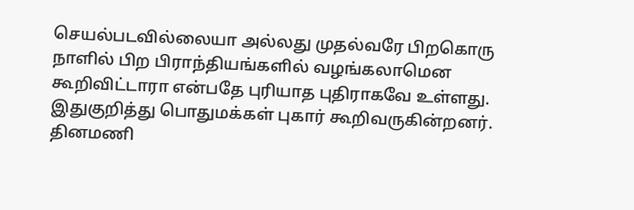செயல்படவில்லையா அல்லது முதல்வரே பிறகொரு நாளில் பிற பிராந்தியங்களில் வழங்கலாமென கூறிவிட்டாரா என்பதே புரியாத புதிராகவே உள்ளது. இதுகுறித்து பொதுமக்கள் புகார் கூறிவருகின்றனர்.
தினமணி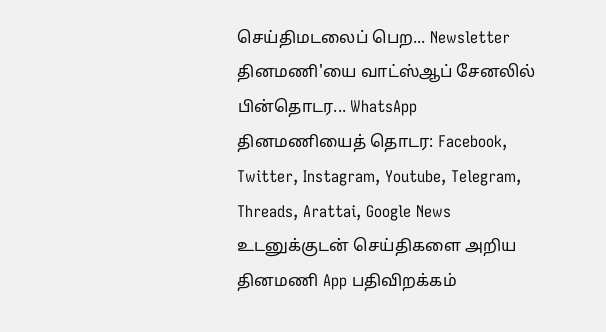செய்திமடலைப் பெற... Newsletter
தினமணி'யை வாட்ஸ்ஆப் சேனலில் பின்தொடர... WhatsApp
தினமணியைத் தொடர: Facebook, Twitter, Instagram, Youtube, Telegram, Threads, Arattai, Google News
உடனுக்குடன் செய்திகளை அறிய தினமணி App பதிவிறக்கம்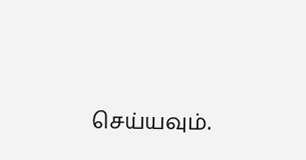செய்யவும்.